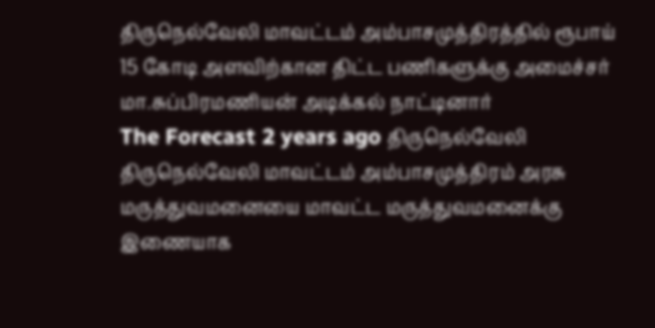திருநெல்வேலி மாவட்டம் அம்பாசமுத்திரத்தில் ரூபாய் 15 கோடி அளவிற்கான திட்ட பணிகளுக்கு அமைச்சர் மா.சுப்பிரமணியன் அடிக்கல் நாட்டினார்
The Forecast 2 years ago திருநெல்வேலி
திருநெல்வேலி மாவட்டம் அம்பாசமுத்திரம் அரசு மருத்துவமனையை மாவட்ட மருத்துவமனைக்கு இணையாக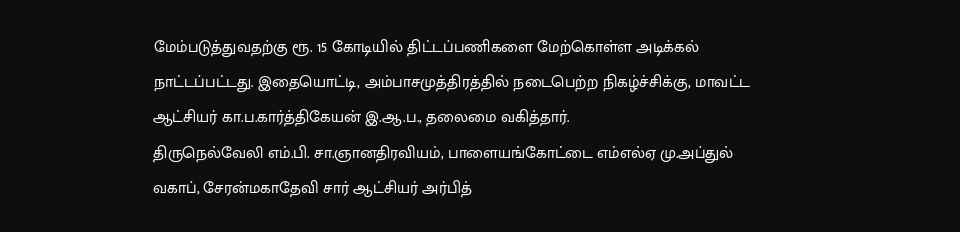மேம்படுத்துவதற்கு ரூ. 15 கோடியில் திட்டப்பணிகளை மேற்கொள்ள அடிக்கல் நாட்டப்பட்டது. இதையொட்டி, அம்பாசமுத்திரத்தில் நடைபெற்ற நிகழ்ச்சிக்கு, மாவட்ட ஆட்சியர் கா.ப.கார்த்திகேயன் இ.ஆ.ப., தலைமை வகித்தார்.
திருநெல்வேலி எம்.பி. சா.ஞானதிரவியம், பாளையங்கோட்டை எம்எல்ஏ மு.அப்துல் வகாப், சேரன்மகாதேவி சார் ஆட்சியர் அர்பித்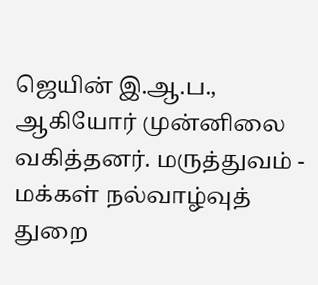ஜெயின் இ.ஆ.ப., ஆகியோர் முன்னிலை வகித்தனர். மருத்துவம் - மக்கள் நல்வாழ்வுத் துறை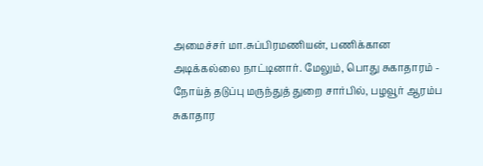அமைச்சர் மா.சுப்பிரமணியன், பணிக்கான அடிக்கல்லை நாட்டினார். மேலும், பொது சுகாதாரம் - நோய்த் தடுப்பு மருந்துத் துறை சார்பில், பழவூர் ஆரம்ப சுகாதார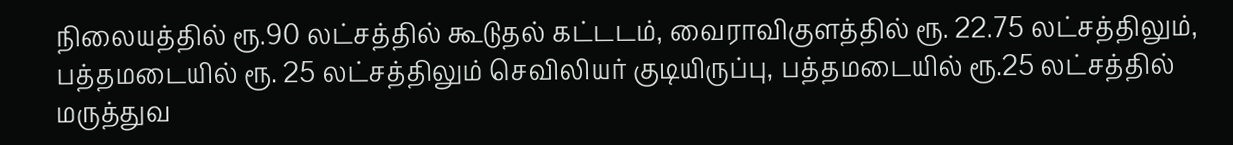நிலையத்தில் ரூ.90 லட்சத்தில் கூடுதல் கட்டடம், வைராவிகுளத்தில் ரூ. 22.75 லட்சத்திலும், பத்தமடையில் ரூ. 25 லட்சத்திலும் செவிலியர் குடியிருப்பு, பத்தமடையில் ரூ.25 லட்சத்தில் மருத்துவ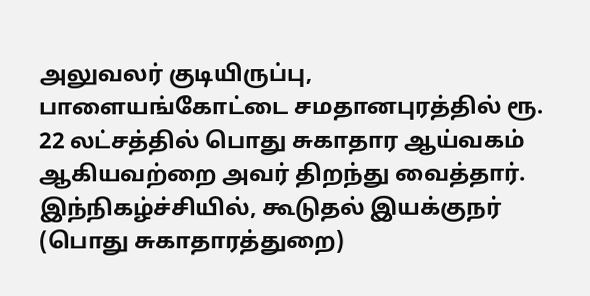அலுவலர் குடியிருப்பு, பாளையங்கோட்டை சமதானபுரத்தில் ரூ. 22 லட்சத்தில் பொது சுகாதார ஆய்வகம் ஆகியவற்றை அவர் திறந்து வைத்தார்.
இந்நிகழ்ச்சியில், கூடுதல் இயக்குநர் (பொது சுகாதாரத்துறை)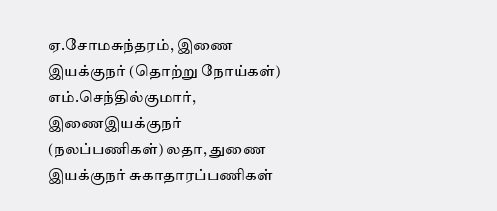ஏ.சோமசுந்தரம், இணை இயக்குநர் (தொற்று நோய்கள்) எம்.செந்தில்குமார், இணைஇயக்குநர் (நலப்பணிகள்) லதா, துணை இயக்குநர் சுகாதாரப்பணிகள்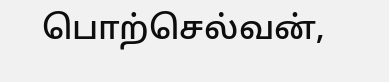பொற்செல்வன்,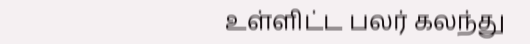உள்ளிட்ட பலர் கலந்து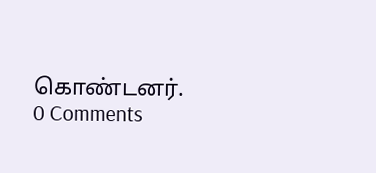கொண்டனர்.
0 Comments